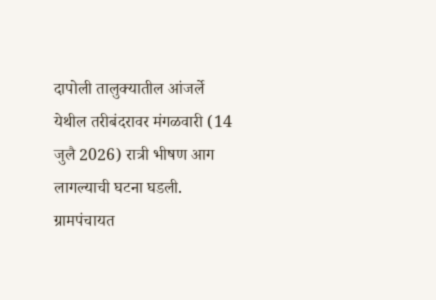दापोली तालुक्यातील आंजर्ले येथील तरीबंदरावर मंगळवारी (14 जुलै 2026) रात्री भीषण आग लागल्याची घटना घडली. ग्रामपंचायत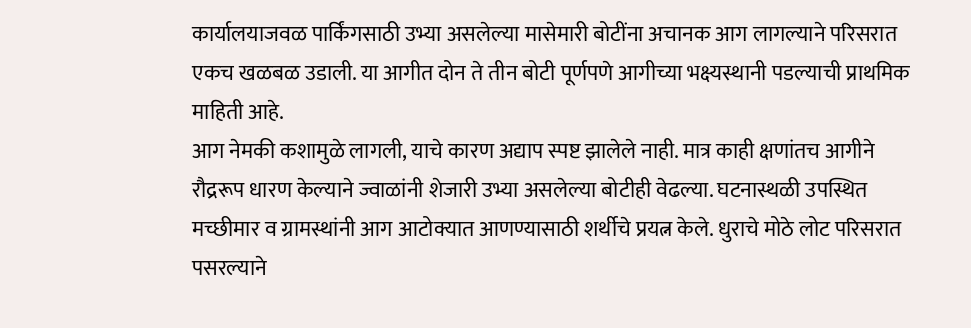कार्यालयाजवळ पार्किंगसाठी उभ्या असलेल्या मासेमारी बोटींना अचानक आग लागल्याने परिसरात एकच खळबळ उडाली. या आगीत दोन ते तीन बोटी पूर्णपणे आगीच्या भक्ष्यस्थानी पडल्याची प्राथमिक माहिती आहे.
आग नेमकी कशामुळे लागली, याचे कारण अद्याप स्पष्ट झालेले नाही. मात्र काही क्षणांतच आगीने रौद्ररूप धारण केल्याने ज्वाळांनी शेजारी उभ्या असलेल्या बोटीही वेढल्या. घटनास्थळी उपस्थित मच्छीमार व ग्रामस्थांनी आग आटोक्यात आणण्यासाठी शर्थीचे प्रयत्न केले. धुराचे मोठे लोट परिसरात पसरल्याने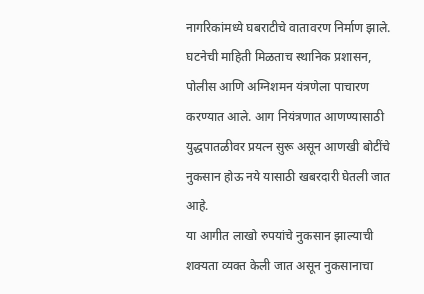नागरिकांमध्ये घबराटीचे वातावरण निर्माण झाले. घटनेची माहिती मिळताच स्थानिक प्रशासन, पोलीस आणि अग्निशमन यंत्रणेला पाचारण करण्यात आले. आग नियंत्रणात आणण्यासाठी युद्धपातळीवर प्रयत्न सुरू असून आणखी बोटींचे नुकसान होऊ नये यासाठी खबरदारी घेतली जात आहे.
या आगीत लाखो रुपयांचे नुकसान झाल्याची शक्यता व्यक्त केली जात असून नुकसानाचा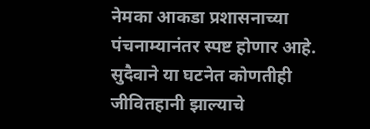नेमका आकडा प्रशासनाच्या पंचनाम्यानंतर स्पष्ट होणार आहे. सुदैवाने या घटनेत कोणतीही जीवितहानी झाल्याचे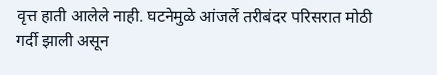वृत्त हाती आलेले नाही. घटनेमुळे आंजर्ले तरीबंदर परिसरात मोठी गर्दी झाली असून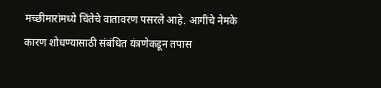मच्छीमारांमध्ये चिंतेचे वातावरण पसरले आहे. आगीचे नेमके कारण शोधण्यासाठी संबंधित यंत्रणेकडून तपास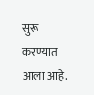सुरू करण्यात आला आहे.